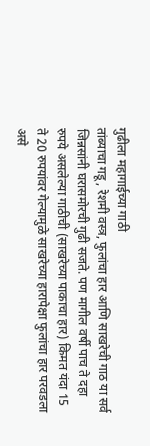गुढीला महागाईच्या गाठी
तांब्याचा गडू, रेशमी वस्त्र, फुलांचा हार आणि साखरेची गाठ या सर्व जिन्नसांनी घरासमोरची गुढी सजते. पण मागील वर्षी पाच ते दहा रुपये असलेल्या गाठीची (साखरेच्या पाकाचा हार) किमत यंदा 15 ते 20 रुपयांवर गेल्यामुळे साखरेच्या हारापेक्षा फुलांचा हार परवडला असे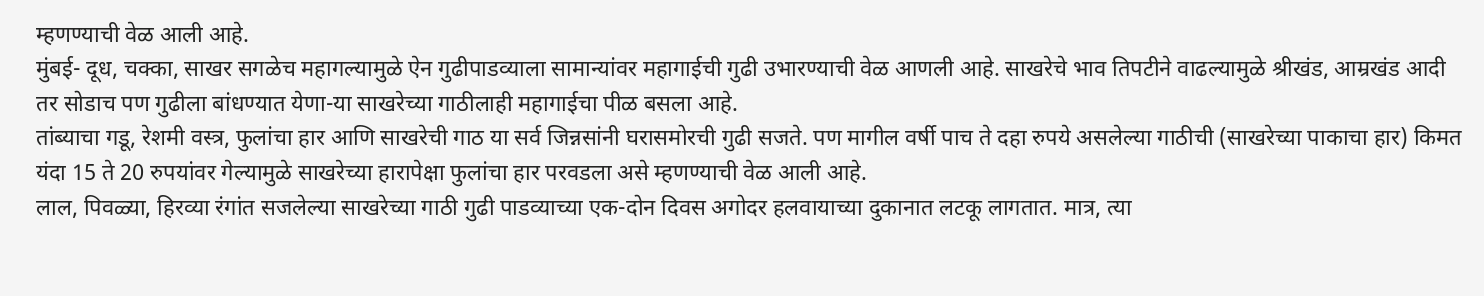म्हणण्याची वेळ आली आहे.
मुंबई- दूध, चक्का, साखर सगळेच महागल्यामुळे ऐन गुढीपाडव्याला सामान्यांवर महागाईची गुढी उभारण्याची वेळ आणली आहे. साखरेचे भाव तिपटीने वाढल्यामुळे श्रीखंड, आम्रखंड आदी तर सोडाच पण गुढीला बांधण्यात येणा-या साखरेच्या गाठीलाही महागाईचा पीळ बसला आहे.
तांब्याचा गडू, रेशमी वस्त्र, फुलांचा हार आणि साखरेची गाठ या सर्व जिन्नसांनी घरासमोरची गुढी सजते. पण मागील वर्षी पाच ते दहा रुपये असलेल्या गाठीची (साखरेच्या पाकाचा हार) किमत यंदा 15 ते 20 रुपयांवर गेल्यामुळे साखरेच्या हारापेक्षा फुलांचा हार परवडला असे म्हणण्याची वेळ आली आहे.
लाल, पिवळ्या, हिरव्या रंगांत सजलेल्या साखरेच्या गाठी गुढी पाडव्याच्या एक-दोन दिवस अगोदर हलवायाच्या दुकानात लटकू लागतात. मात्र, त्या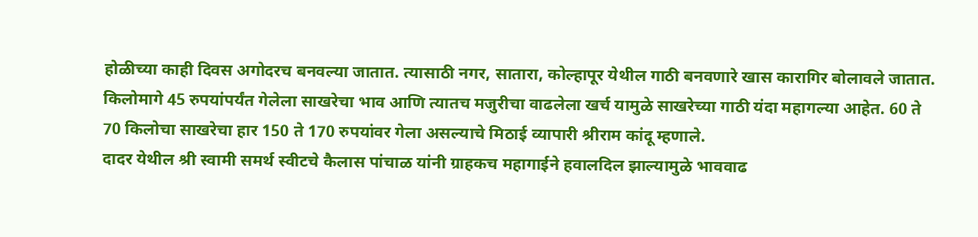होळीच्या काही दिवस अगोदरच बनवल्या जातात. त्यासाठी नगर, सातारा, कोल्हापूर येथील गाठी बनवणारे खास कारागिर बोलावले जातात. किलोमागे 45 रुपयांपर्यंत गेलेला साखरेचा भाव आणि त्यातच मजुरीचा वाढलेला खर्च यामुळे साखरेच्या गाठी यंदा महागल्या आहेत. 60 ते 70 किलोचा साखरेचा हार 150 ते 170 रुपयांवर गेला असल्याचे मिठाई व्यापारी श्रीराम कांदू म्हणाले.
दादर येथील श्री स्वामी समर्थ स्वीटचे कैलास पांचाळ यांनी ग्राहकच महागाईने हवालदिल झाल्यामुळे भाववाढ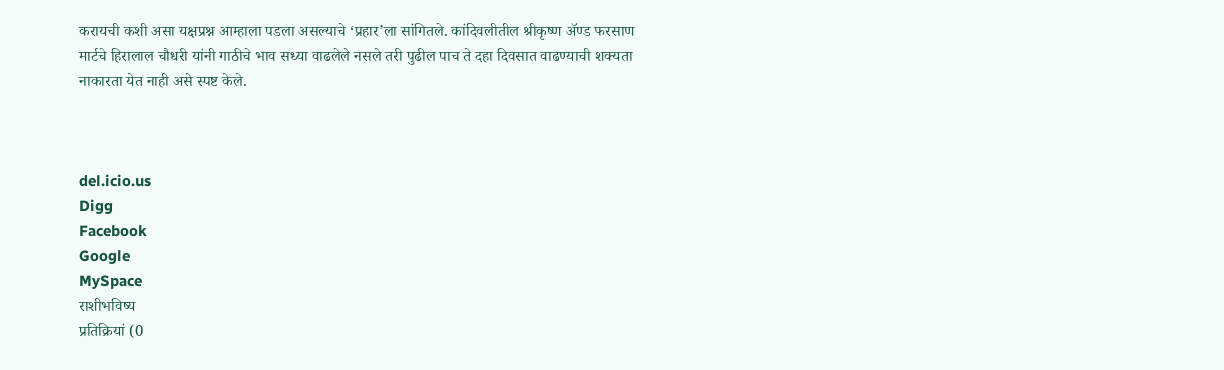करायची कशी असा यक्षप्रश्न आम्हाला पडला असल्याचे ‘प्रहार’ला सांगितले. कांदिवलीतील श्रीकृष्ण ॲण्ड फरसाण मार्टचे हिरालाल चौधरी यांनी गाठीचे भाव सध्या वाढलेले नसले तरी पुढील पाच ते दहा दिवसात वाढण्याची शक्यता नाकारता येत नाही असे स्पष्ट केले.



del.icio.us
Digg
Facebook
Google
MySpace
राशीभविष्य
प्रतिक्रियां (0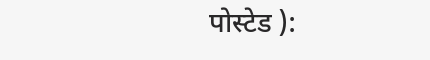पोस्टेड ):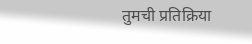तुमची प्रतिक्रिया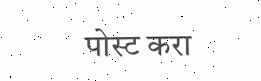पोस्ट करा